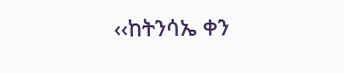‹‹ከትንሳኤ ቀን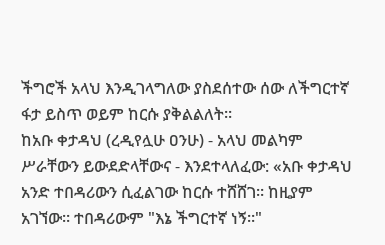ችግሮች አላህ እንዲገላግለው ያስደሰተው ሰው ለችግርተኛ ፋታ ይስጥ ወይም ከርሱ ያቅልልለት።
ከአቡ ቀታዳህ (ረዲየሏሁ ዐንሁ) - አላህ መልካም ሥራቸውን ይውደድላቸውና - እንደተላለፈው: «አቡ ቀታዳህ አንድ ተበዳሪውን ሲፈልገው ከርሱ ተሸሸገ። ከዚያም አገኘው። ተበዳሪውም "እኔ ችግርተኛ ነኝ።"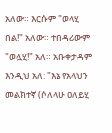አለው። እርሱም "ወላሂ በል!" አለው። ተበዳሪውም "ወሏሂ!" አለ። አቡቀታዳም እንዲህ አለ: "እኔ የአላህን መልክተኛ (ሶለላሁ ዐለይሂ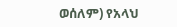ወሰለም) የአላህ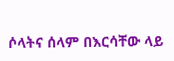ሶላትና ሰላም በእርሳቸው ላይ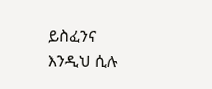ይስፈንና እንዲህ ሲሉ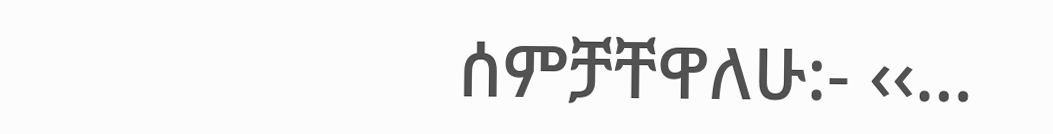ሰምቻቸዋለሁ:‐ ‹‹…